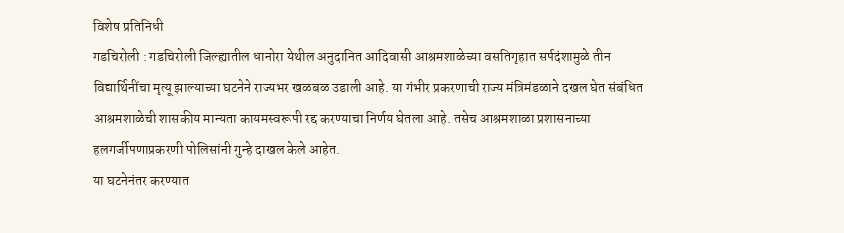विशेष प्रतिनिधी
गडचिरोली : गडचिरोली जिल्ह्यातील धानोरा येथील अनुदानित आदिवासी आश्रमशाळेच्या वसतिगृहात सर्पदंशामुळे तीन विद्यार्थिनींचा मृत्यू झाल्याच्या घटनेने राज्यभर खळबळ उडाली आहे. या गंभीर प्रकरणाची राज्य मंत्रिमंडळाने दखल घेत संबंधित आश्रमशाळेची शासकीय मान्यता कायमस्वरूपी रद्द करण्याचा निर्णय घेतला आहे. तसेच आश्रमशाळा प्रशासनाच्या हलगर्जीपणाप्रकरणी पोलिसांनी गुन्हे दाखल केले आहेत.
या घटनेनंतर करण्यात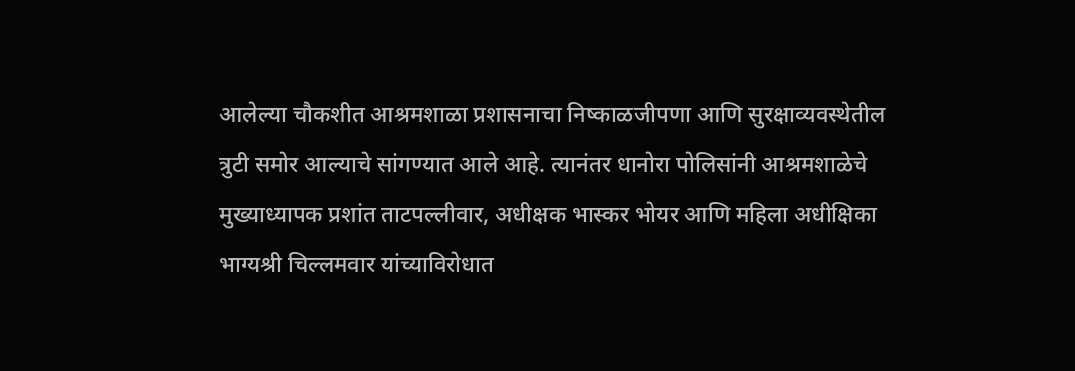आलेल्या चौकशीत आश्रमशाळा प्रशासनाचा निष्काळजीपणा आणि सुरक्षाव्यवस्थेतील त्रुटी समोर आल्याचे सांगण्यात आले आहे. त्यानंतर धानोरा पोलिसांनी आश्रमशाळेचे मुख्याध्यापक प्रशांत ताटपल्लीवार, अधीक्षक भास्कर भोयर आणि महिला अधीक्षिका भाग्यश्री चिल्लमवार यांच्याविरोधात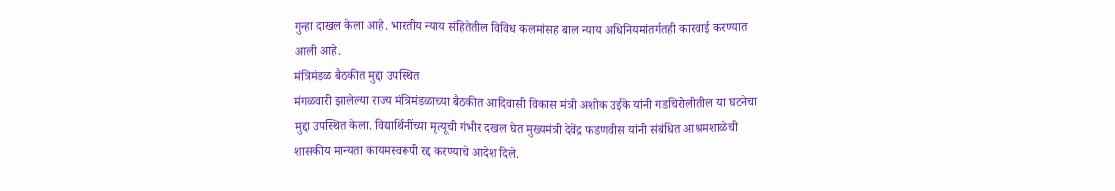गुन्हा दाखल केला आहे. भारतीय न्याय संहितेतील विविध कलमांसह बाल न्याय अधिनियमांतर्गतही कारवाई करण्यात आली आहे.
मंत्रिमंडळ बैठकीत मुद्दा उपस्थित
मंगळवारी झालेल्या राज्य मंत्रिमंडळाच्या बैठकीत आदिवासी विकास मंत्री अशोक उईके यांनी गडचिरोलीतील या घटनेचा मुद्दा उपस्थित केला. विद्यार्थिनींच्या मृत्यूची गंभीर दखल घेत मुख्यमंत्री देवेंद्र फडणवीस यांनी संबंधित आश्रमशाळेची शासकीय मान्यता कायमस्वरूपी रद्द करण्याचे आदेश दिले.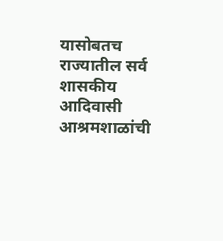यासोबतच राज्यातील सर्व शासकीय आदिवासी आश्रमशाळांची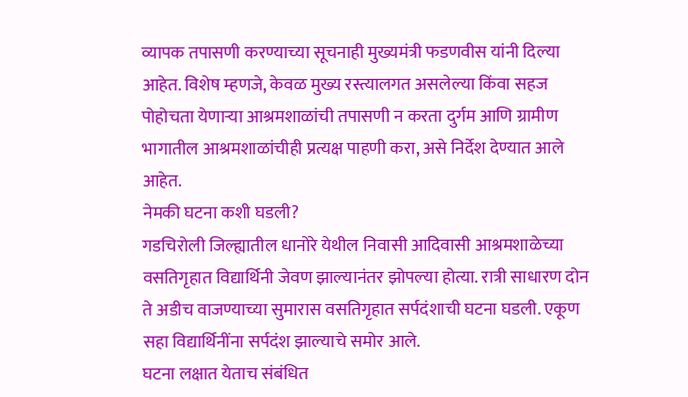व्यापक तपासणी करण्याच्या सूचनाही मुख्यमंत्री फडणवीस यांनी दिल्या आहेत. विशेष म्हणजे, केवळ मुख्य रस्त्यालगत असलेल्या किंवा सहज पोहोचता येणाऱ्या आश्रमशाळांची तपासणी न करता दुर्गम आणि ग्रामीण भागातील आश्रमशाळांचीही प्रत्यक्ष पाहणी करा, असे निर्देश देण्यात आले आहेत.
नेमकी घटना कशी घडली?
गडचिरोली जिल्ह्यातील धानोरे येथील निवासी आदिवासी आश्रमशाळेच्या वसतिगृहात विद्यार्थिनी जेवण झाल्यानंतर झोपल्या होत्या. रात्री साधारण दोन ते अडीच वाजण्याच्या सुमारास वसतिगृहात सर्पदंशाची घटना घडली. एकूण सहा विद्यार्थिनींना सर्पदंश झाल्याचे समोर आले.
घटना लक्षात येताच संबंधित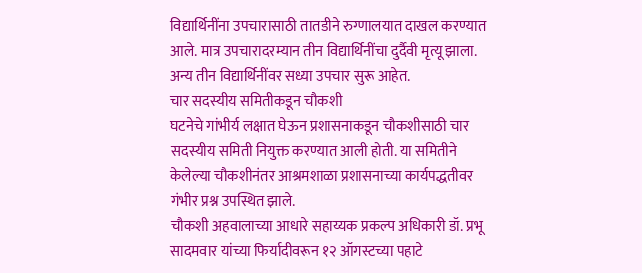विद्यार्थिनींना उपचारासाठी तातडीने रुग्णालयात दाखल करण्यात आले. मात्र उपचारादरम्यान तीन विद्यार्थिनींचा दुर्दैवी मृत्यू झाला. अन्य तीन विद्यार्थिनींवर सध्या उपचार सुरू आहेत.
चार सदस्यीय समितीकडून चौकशी
घटनेचे गांभीर्य लक्षात घेऊन प्रशासनाकडून चौकशीसाठी चार सदस्यीय समिती नियुक्त करण्यात आली होती. या समितीने केलेल्या चौकशीनंतर आश्रमशाळा प्रशासनाच्या कार्यपद्धतीवर गंभीर प्रश्न उपस्थित झाले.
चौकशी अहवालाच्या आधारे सहाय्यक प्रकल्प अधिकारी डॉ. प्रभू सादमवार यांच्या फिर्यादीवरून १२ ऑगस्टच्या पहाटे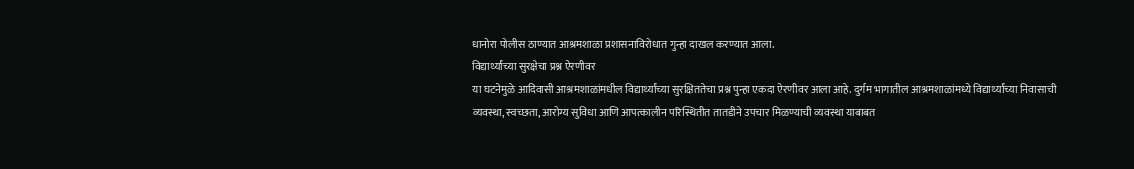धानोरा पोलीस ठाण्यात आश्रमशाळा प्रशासनाविरोधात गुन्हा दाखल करण्यात आला.
विद्यार्थ्यांच्या सुरक्षेचा प्रश्न ऐरणीवर
या घटनेमुळे आदिवासी आश्रमशाळांमधील विद्यार्थ्यांच्या सुरक्षिततेचा प्रश्न पुन्हा एकदा ऐरणीवर आला आहे. दुर्गम भागातील आश्रमशाळांमध्ये विद्यार्थ्यांच्या निवासाची व्यवस्था, स्वच्छता, आरोग्य सुविधा आणि आपत्कालीन परिस्थितीत तातडीने उपचार मिळण्याची व्यवस्था याबाबत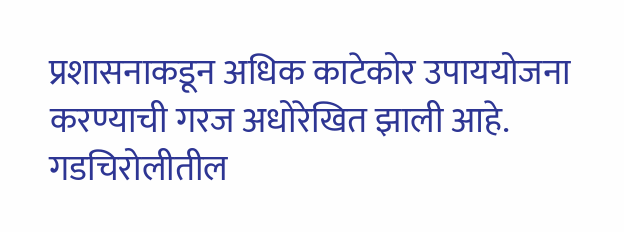प्रशासनाकडून अधिक काटेकोर उपाययोजना करण्याची गरज अधोरेखित झाली आहे.
गडचिरोलीतील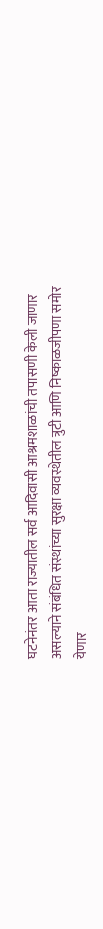घटनेनंतर आता राज्यातील सर्व आदिवासी आश्रमशाळांची तपासणी केली जाणार असल्याने संबंधित संस्थांच्या सुरक्षा व्यवस्थेतील त्रुटी आणि निष्काळजीपणा समोर येणार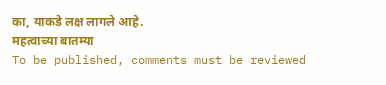का, याकडे लक्ष लागले आहे.
महत्वाच्या बातम्या
To be published, comments must be reviewed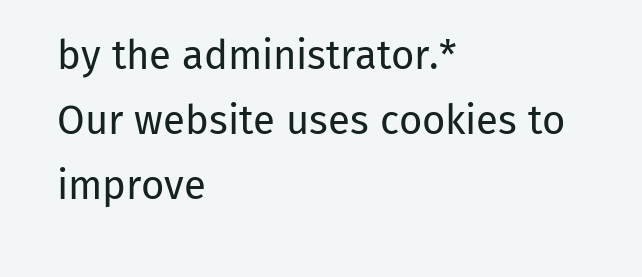by the administrator.*
Our website uses cookies to improve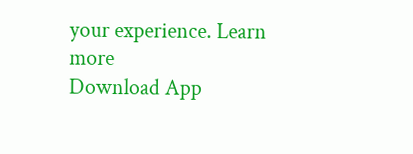your experience. Learn more
Download App